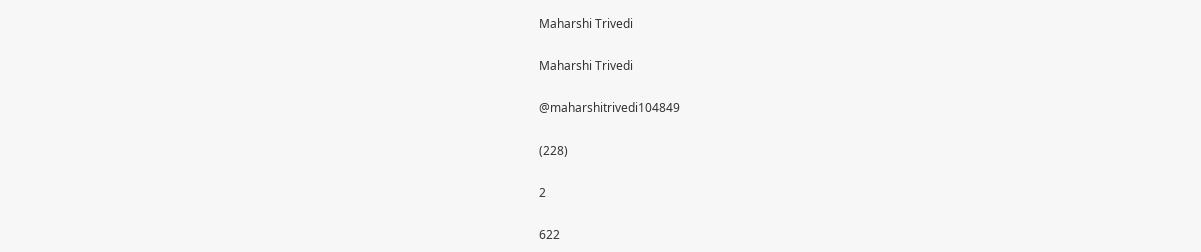Maharshi Trivedi

Maharshi Trivedi

@maharshitrivedi104849

(228)

2

622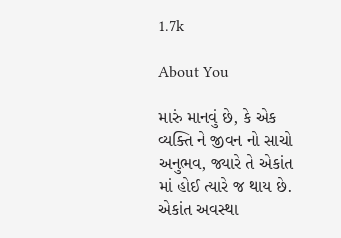1.7k

About You

મારું માનવું છે, કે એક વ્યક્તિ ને જીવન નો સાચો અનુભવ, જ્યારે તે એકાંત માં હોઈ ત્યારે જ થાય છે. એકાંત અવસ્થા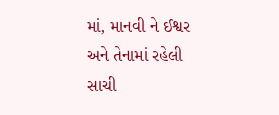માં, માનવી ને ઈશ્વર અને તેનામાં રહેલી સાચી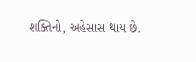શક્તિનો, અહેસાસ થાય છે.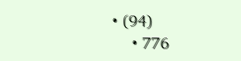• (94)
    • 776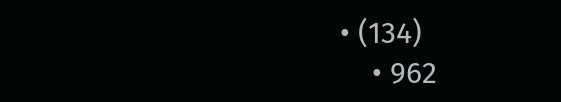• (134)
    • 962